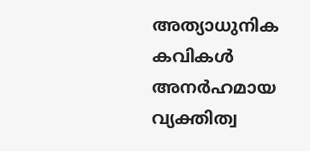അത്യാധുനിക കവികൾ
അനർഹമായ വ്യക്തിത്വ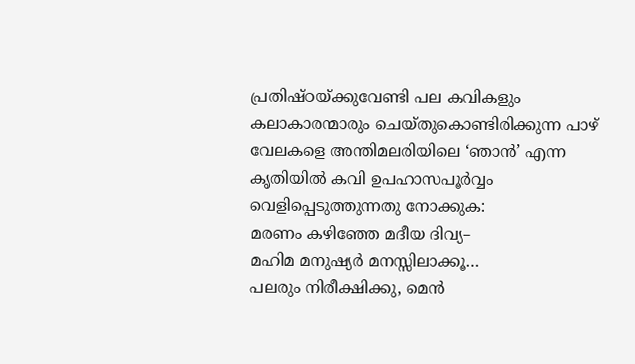പ്രതിഷ്ഠയ്ക്കുവേണ്ടി പല കവികളും കലാകാരന്മാരും ചെയ്തുകൊണ്ടിരിക്കുന്ന പാഴ് വേലകളെ അന്തിമലരിയിലെ ‘ഞാൻ’ എന്ന കൃതിയിൽ കവി ഉപഹാസപൂർവ്വം വെളിപ്പെടുത്തുന്നതു നോക്കുക:
മരണം കഴിഞ്ഞേ മദീയ ദിവ്യ–
മഹിമ മനുഷ്യർ മനസ്സിലാക്കൂ…
പലരും നിരീക്ഷിക്കു, മെൻ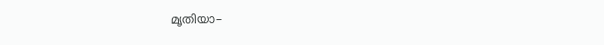മൃതിയാ–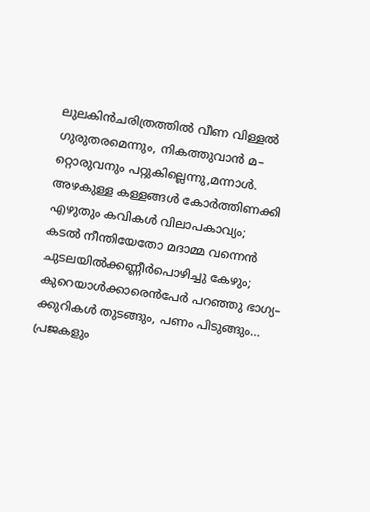ലുലകിൻചരിത്രത്തിൽ വീണ വിള്ളൽ
ഗുരുതരമെന്നും, നികത്തുവാൻ മ–
റ്റൊരുവനും പറ്റുകില്ലെന്നു,മന്നാൾ.
അഴകുള്ള കള്ളങ്ങൾ കോർത്തിണക്കി
എഴുതും കവികൾ വിലാപകാവ്യം;
കടൽ നീന്തിയേതോ മദാമ്മ വന്നെൻ
ചുടലയിൽക്കണ്ണീർപൊഴിച്ചു കേഴും;
കുറെയാൾക്കാരെൻപേർ പറഞ്ഞു ഭാഗ്യ–
ക്കുറികൾ തുടങ്ങും, പണം പിടുങ്ങും…
പ്രജകളും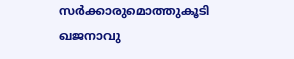സർക്കാരുമൊത്തുകൂടി
ഖജനാവു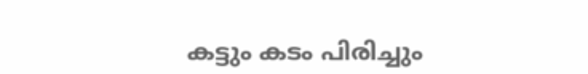കട്ടും കടം പിരിച്ചും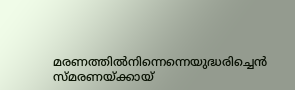മരണത്തിൽനിന്നെന്നെയുദ്ധരിച്ചെൻ
സ്മരണയ്ക്കായ്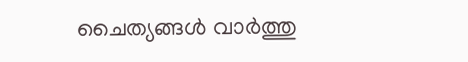ചൈത്യങ്ങൾ വാർത്തു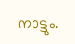നാട്ടും.